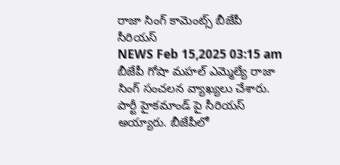రాజా సింగ్ కామెంట్స్ బీజేపీ సీరియస్
NEWS Feb 15,2025 03:15 am
బీజేపీ గోషా మహల్ ఎమ్మెల్యే రాజా సింగ్ సంచలన వ్యాఖ్యలు చేశారు. పార్టీ హైకమాండ్ పై సీరియస్ అయ్యారు. బీజేపీలో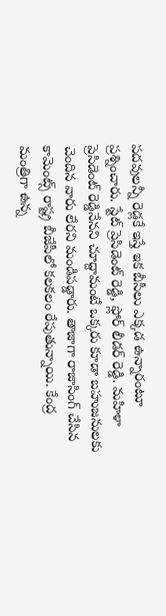పదవులన్నీ రెడ్లకే ఇస్తే ఇక బీసీలు ఎక్కడ ఉన్నారంటూ ప్రశ్నించారు. స్టేట్ ప్రెసిడెంట్ రెడ్డి, ఫ్లోర్ లీడర్ రెడ్డి. మహిళా ప్రెసిడెంట్ రెడ్డినేనని చూద్దామంటే ఒక్కరు కూడా బహుజనులకు చెందిన వారు లేరని మండిపడ్డారు. తాజాగా రాజాసింగ్ చేసిన కామెంట్స్ రాష్ట్ర బీజేపీలో కలకలం రేపుతున్నాయి. కేంద్ర మంత్రిగా ఉన్న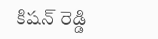కిషన్ రెడ్డి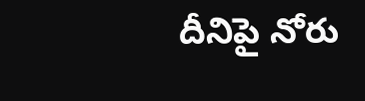దీనిపై నోరు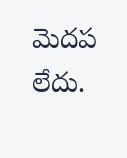మెదప లేదు.